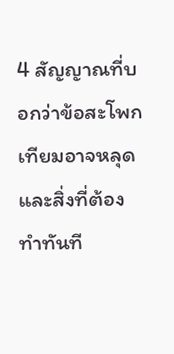4 สัญญาณที่บอกว่าข้อสะโพกเทียมอาจหลุด และสิ่งที่ต้องทำทันที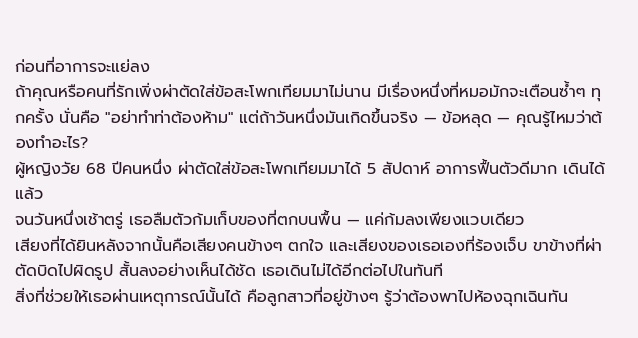ก่อนที่อาการจะแย่ลง
ถ้าคุณหรือคนที่รักเพิ่งผ่าตัดใส่ข้อสะโพกเทียมมาไม่นาน มีเรื่องหนึ่งที่หมอมักจะเตือนซ้ำๆ ทุกครั้ง นั่นคือ "อย่าทำท่าต้องห้าม" แต่ถ้าวันหนึ่งมันเกิดขึ้นจริง — ข้อหลุด — คุณรู้ไหมว่าต้องทำอะไร?
ผู้หญิงวัย 68 ปีคนหนึ่ง ผ่าตัดใส่ข้อสะโพกเทียมมาได้ 5 สัปดาห์ อาการฟื้นตัวดีมาก เดินได้แล้ว
จนวันหนึ่งเช้าตรู่ เธอลืมตัวก้มเก็บของที่ตกบนพื้น — แค่ก้มลงเพียงแวบเดียว
เสียงที่ได้ยินหลังจากนั้นคือเสียงคนข้างๆ ตกใจ และเสียงของเธอเองที่ร้องเจ็บ ขาข้างที่ผ่าตัดบิดไปผิดรูป สั้นลงอย่างเห็นได้ชัด เธอเดินไม่ได้อีกต่อไปในทันที
สิ่งที่ช่วยให้เธอผ่านเหตุการณ์นั้นได้ คือลูกสาวที่อยู่ข้างๆ รู้ว่าต้องพาไปห้องฉุกเฉินทัน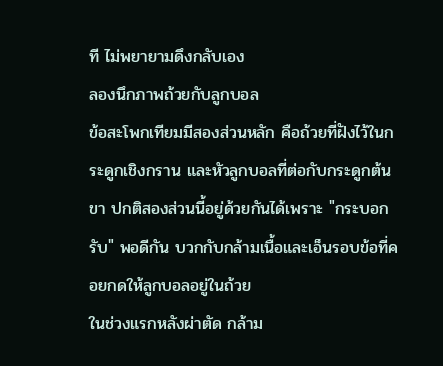ที ไม่พยายามดึงกลับเอง
ลองนึกภาพถ้วยกับลูกบอล
ข้อสะโพกเทียมมีสองส่วนหลัก คือถ้วยที่ฝังไว้ในกระดูกเชิงกราน และหัวลูกบอลที่ต่อกับกระดูกต้นขา ปกติสองส่วนนี้อยู่ด้วยกันได้เพราะ "กระบอกรับ" พอดีกัน บวกกับกล้ามเนื้อและเอ็นรอบข้อที่คอยกดให้ลูกบอลอยู่ในถ้วย
ในช่วงแรกหลังผ่าตัด กล้าม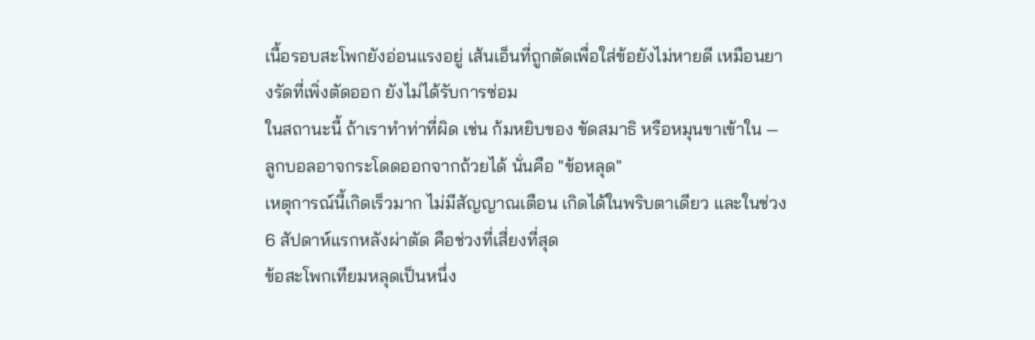เนื้อรอบสะโพกยังอ่อนแรงอยู่ เส้นเอ็นที่ถูกตัดเพื่อใส่ข้อยังไม่หายดี เหมือนยางรัดที่เพิ่งตัดออก ยังไม่ได้รับการซ่อม
ในสถานะนี้ ถ้าเราทำท่าที่ผิด เช่น ก้มหยิบของ ขัดสมาธิ หรือหมุนขาเข้าใน — ลูกบอลอาจกระโดดออกจากถ้วยได้ นั่นคือ "ข้อหลุด"
เหตุการณ์นี้เกิดเร็วมาก ไม่มีสัญญาณเตือน เกิดได้ในพริบตาเดียว และในช่วง 6 สัปดาห์แรกหลังผ่าตัด คือช่วงที่เสี่ยงที่สุด
ข้อสะโพกเทียมหลุดเป็นหนึ่ง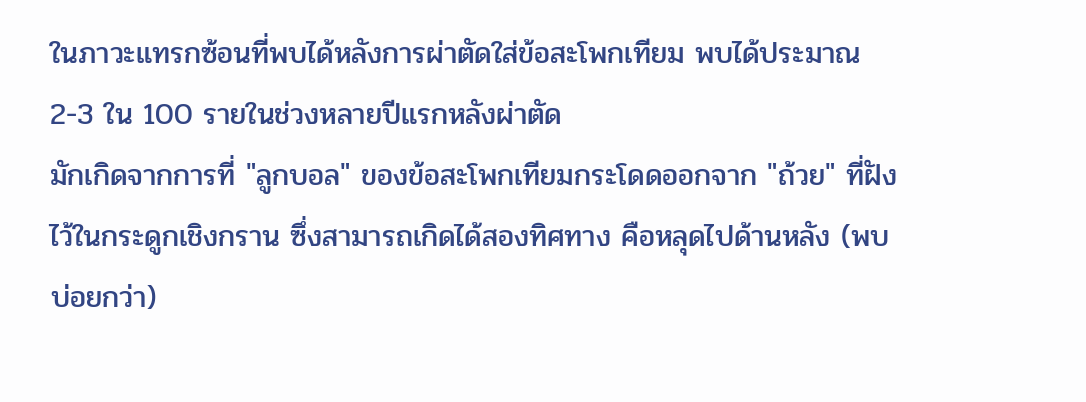ในภาวะแทรกซ้อนที่พบได้หลังการผ่าตัดใส่ข้อสะโพกเทียม พบได้ประมาณ 2-3 ใน 100 รายในช่วงหลายปีแรกหลังผ่าตัด
มักเกิดจากการที่ "ลูกบอล" ของข้อสะโพกเทียมกระโดดออกจาก "ถ้วย" ที่ฝังไว้ในกระดูกเชิงกราน ซึ่งสามารถเกิดได้สองทิศทาง คือหลุดไปด้านหลัง (พบบ่อยกว่า)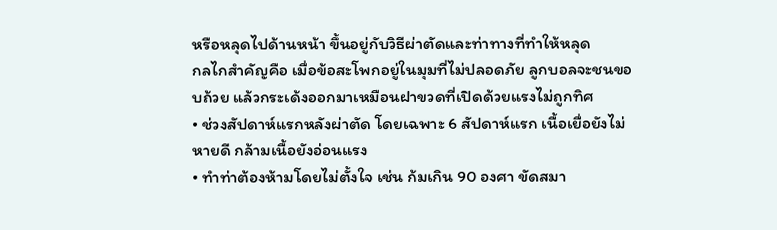หรือหลุดไปด้านหน้า ขึ้นอยู่กับวิธีผ่าตัดและท่าทางที่ทำให้หลุด
กลไกสำคัญคือ เมื่อข้อสะโพกอยู่ในมุมที่ไม่ปลอดภัย ลูกบอลจะชนขอบถ้วย แล้วกระเด้งออกมาเหมือนฝาขวดที่เปิดด้วยแรงไม่ถูกทิศ
• ช่วงสัปดาห์แรกหลังผ่าตัด โดยเฉพาะ 6 สัปดาห์แรก เนื้อเยื่อยังไม่หายดี กล้ามเนื้อยังอ่อนแรง
• ทำท่าต้องห้ามโดยไม่ตั้งใจ เช่น ก้มเกิน 90 องศา ขัดสมา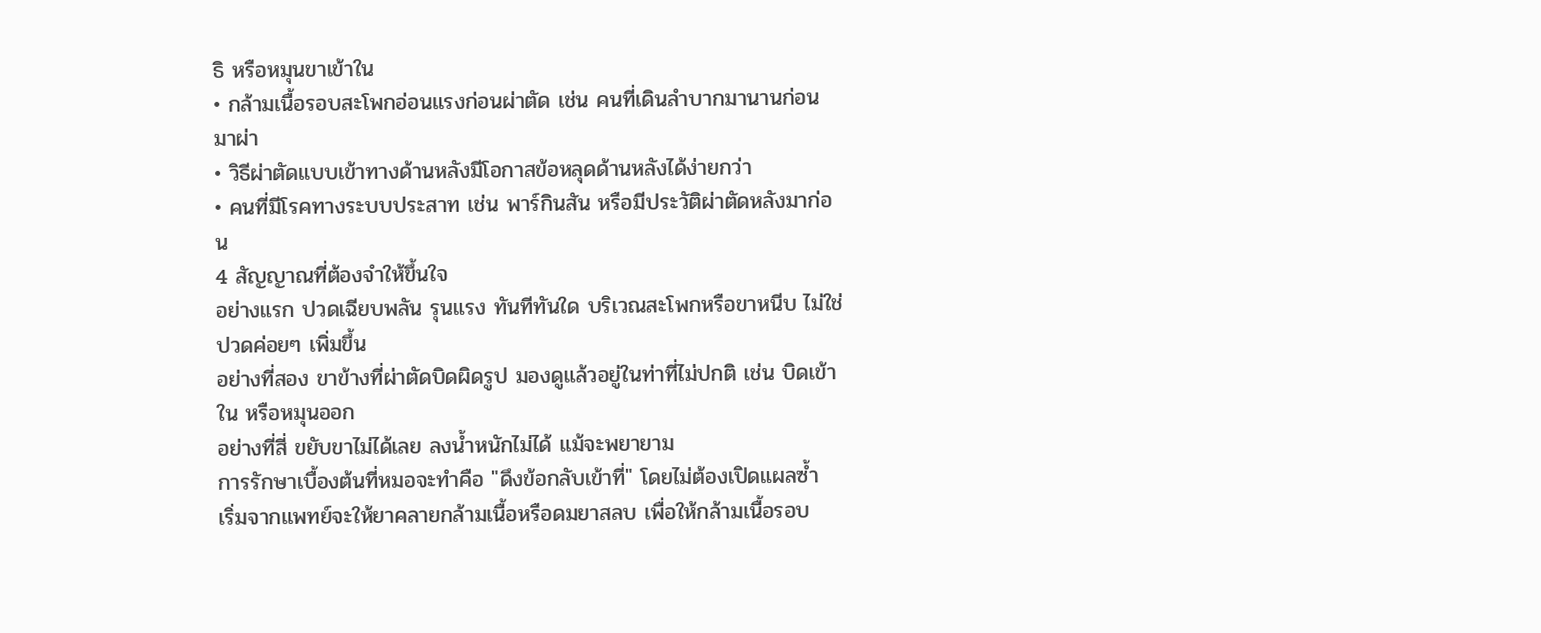ธิ หรือหมุนขาเข้าใน
• กล้ามเนื้อรอบสะโพกอ่อนแรงก่อนผ่าตัด เช่น คนที่เดินลำบากมานานก่อนมาผ่า
• วิธีผ่าตัดแบบเข้าทางด้านหลังมีโอกาสข้อหลุดด้านหลังได้ง่ายกว่า
• คนที่มีโรคทางระบบประสาท เช่น พาร์กินสัน หรือมีประวัติผ่าตัดหลังมาก่อน
4 สัญญาณที่ต้องจำให้ขึ้นใจ
อย่างแรก ปวดเฉียบพลัน รุนแรง ทันทีทันใด บริเวณสะโพกหรือขาหนีบ ไม่ใช่ปวดค่อยๆ เพิ่มขึ้น
อย่างที่สอง ขาข้างที่ผ่าตัดบิดผิดรูป มองดูแล้วอยู่ในท่าที่ไม่ปกติ เช่น บิดเข้าใน หรือหมุนออก
อย่างที่สี่ ขยับขาไม่ได้เลย ลงน้ำหนักไม่ได้ แม้จะพยายาม
การรักษาเบื้องต้นที่หมอจะทำคือ "ดึงข้อกลับเข้าที่" โดยไม่ต้องเปิดแผลซ้ำ
เริ่มจากแพทย์จะให้ยาคลายกล้ามเนื้อหรือดมยาสลบ เพื่อให้กล้ามเนื้อรอบ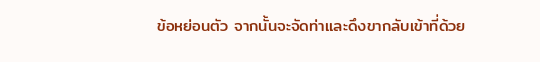ข้อหย่อนตัว จากนั้นจะจัดท่าและดึงขากลับเข้าที่ด้วย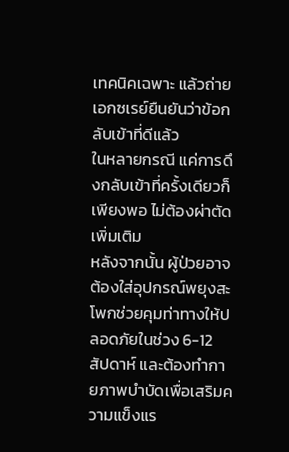เทคนิคเฉพาะ แล้วถ่ายเอกซเรย์ยืนยันว่าข้อกลับเข้าที่ดีแล้ว
ในหลายกรณี แค่การดึงกลับเข้าที่ครั้งเดียวก็เพียงพอ ไม่ต้องผ่าตัดเพิ่มเติม
หลังจากนั้น ผู้ป่วยอาจต้องใส่อุปกรณ์พยุงสะโพกช่วยคุมท่าทางให้ปลอดภัยในช่วง 6-12 สัปดาห์ และต้องทำกายภาพบำบัดเพื่อเสริมความแข็งแร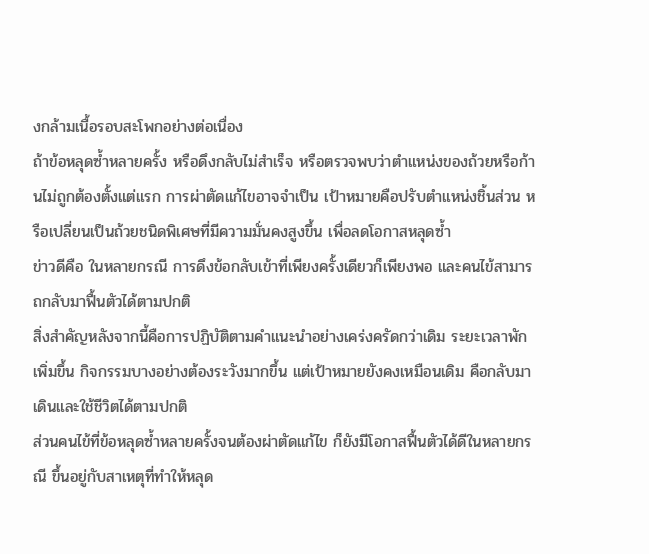งกล้ามเนื้อรอบสะโพกอย่างต่อเนื่อง
ถ้าข้อหลุดซ้ำหลายครั้ง หรือดึงกลับไม่สำเร็จ หรือตรวจพบว่าตำแหน่งของถ้วยหรือก้านไม่ถูกต้องตั้งแต่แรก การผ่าตัดแก้ไขอาจจำเป็น เป้าหมายคือปรับตำแหน่งชิ้นส่วน หรือเปลี่ยนเป็นถ้วยชนิดพิเศษที่มีความมั่นคงสูงขึ้น เพื่อลดโอกาสหลุดซ้ำ
ข่าวดีคือ ในหลายกรณี การดึงข้อกลับเข้าที่เพียงครั้งเดียวก็เพียงพอ และคนไข้สามารถกลับมาฟื้นตัวได้ตามปกติ
สิ่งสำคัญหลังจากนี้คือการปฏิบัติตามคำแนะนำอย่างเคร่งครัดกว่าเดิม ระยะเวลาพักเพิ่มขึ้น กิจกรรมบางอย่างต้องระวังมากขึ้น แต่เป้าหมายยังคงเหมือนเดิม คือกลับมาเดินและใช้ชีวิตได้ตามปกติ
ส่วนคนไข้ที่ข้อหลุดซ้ำหลายครั้งจนต้องผ่าตัดแก้ไข ก็ยังมีโอกาสฟื้นตัวได้ดีในหลายกรณี ขึ้นอยู่กับสาเหตุที่ทำให้หลุด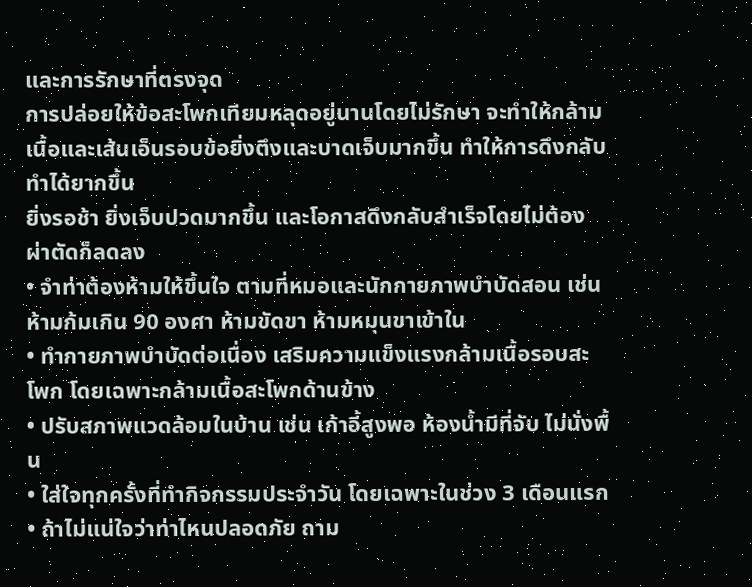และการรักษาที่ตรงจุด
การปล่อยให้ข้อสะโพกเทียมหลุดอยู่นานโดยไม่รักษา จะทำให้กล้ามเนื้อและเส้นเอ็นรอบข้อยิ่งตึงและบาดเจ็บมากขึ้น ทำให้การดึงกลับทำได้ยากขึ้น
ยิ่งรอช้า ยิ่งเจ็บปวดมากขึ้น และโอกาสดึงกลับสำเร็จโดยไม่ต้องผ่าตัดก็ลดลง
• จำท่าต้องห้ามให้ขึ้นใจ ตามที่หมอและนักกายภาพบำบัดสอน เช่น ห้ามก้มเกิน 90 องศา ห้ามขัดขา ห้ามหมุนขาเข้าใน
• ทำกายภาพบำบัดต่อเนื่อง เสริมความแข็งแรงกล้ามเนื้อรอบสะโพก โดยเฉพาะกล้ามเนื้อสะโพกด้านข้าง
• ปรับสภาพแวดล้อมในบ้าน เช่น เก้าอี้สูงพอ ห้องน้ำมีที่จับ ไม่นั่งพื้น
• ใส่ใจทุกครั้งที่ทำกิจกรรมประจำวัน โดยเฉพาะในช่วง 3 เดือนแรก
• ถ้าไม่แน่ใจว่าท่าไหนปลอดภัย ถาม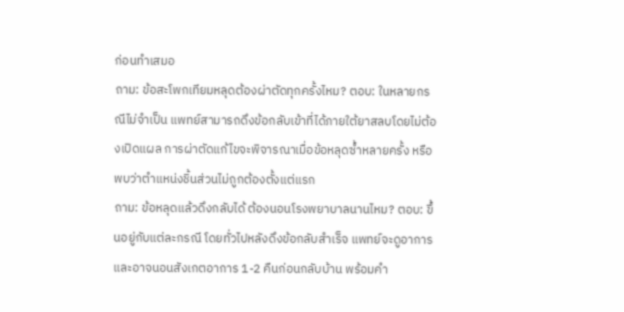ก่อนทำเสมอ
ถาม: ข้อสะโพกเทียมหลุดต้องผ่าตัดทุกครั้งไหม? ตอบ: ในหลายกรณีไม่จำเป็น แพทย์สามารถดึงข้อกลับเข้าที่ได้ภายใต้ยาสลบโดยไม่ต้องเปิดแผล การผ่าตัดแก้ไขจะพิจารณาเมื่อข้อหลุดซ้ำหลายครั้ง หรือพบว่าตำแหน่งชิ้นส่วนไม่ถูกต้องตั้งแต่แรก
ถาม: ข้อหลุดแล้วดึงกลับได้ ต้องนอนโรงพยาบาลนานไหม? ตอบ: ขึ้นอยู่กับแต่ละกรณี โดยทั่วไปหลังดึงข้อกลับสำเร็จ แพทย์จะดูอาการและอาจนอนสังเกตอาการ 1-2 คืนก่อนกลับบ้าน พร้อมคำ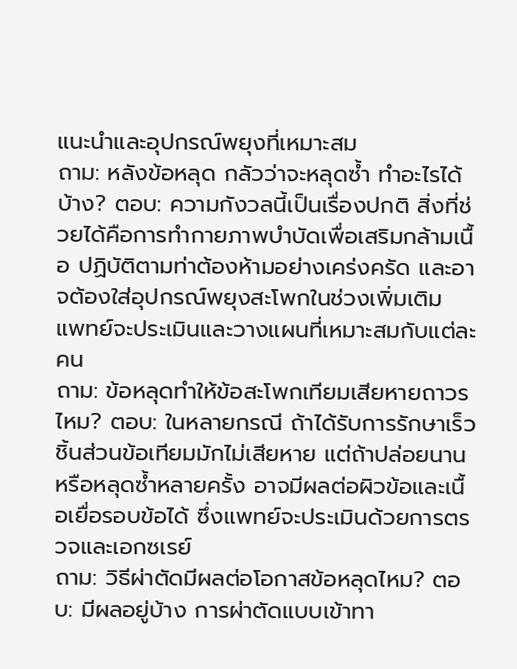แนะนำและอุปกรณ์พยุงที่เหมาะสม
ถาม: หลังข้อหลุด กลัวว่าจะหลุดซ้ำ ทำอะไรได้บ้าง? ตอบ: ความกังวลนี้เป็นเรื่องปกติ สิ่งที่ช่วยได้คือการทำกายภาพบำบัดเพื่อเสริมกล้ามเนื้อ ปฏิบัติตามท่าต้องห้ามอย่างเคร่งครัด และอาจต้องใส่อุปกรณ์พยุงสะโพกในช่วงเพิ่มเติม แพทย์จะประเมินและวางแผนที่เหมาะสมกับแต่ละคน
ถาม: ข้อหลุดทำให้ข้อสะโพกเทียมเสียหายถาวรไหม? ตอบ: ในหลายกรณี ถ้าได้รับการรักษาเร็ว ชิ้นส่วนข้อเทียมมักไม่เสียหาย แต่ถ้าปล่อยนานหรือหลุดซ้ำหลายครั้ง อาจมีผลต่อผิวข้อและเนื้อเยื่อรอบข้อได้ ซึ่งแพทย์จะประเมินด้วยการตรวจและเอกซเรย์
ถาม: วิธีผ่าตัดมีผลต่อโอกาสข้อหลุดไหม? ตอบ: มีผลอยู่บ้าง การผ่าตัดแบบเข้าทา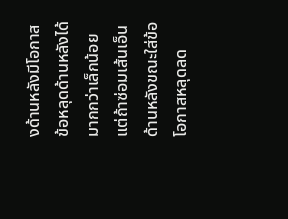งด้านหลังมีโอกาสข้อหลุดด้านหลังได้มากกว่าเล็กน้อย แต่ถ้าซ่อมเส้นเอ็นด้านหลังขณะใส่ข้อ โอกาสหลุดลด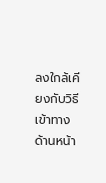ลงใกล้เคียงกับวิธีเข้าทางด้านหน้า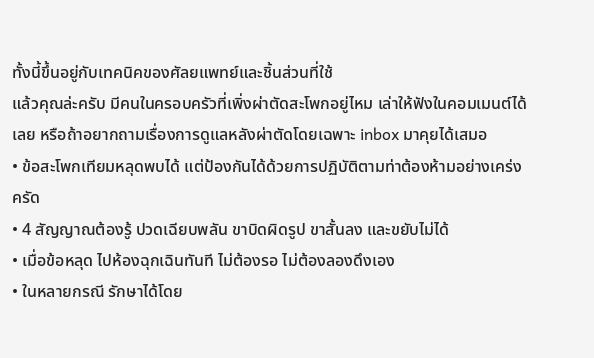ทั้งนี้ขึ้นอยู่กับเทคนิคของศัลยแพทย์และชิ้นส่วนที่ใช้
แล้วคุณล่ะครับ มีคนในครอบครัวที่เพิ่งผ่าตัดสะโพกอยู่ไหม เล่าให้ฟังในคอมเมนต์ได้เลย หรือถ้าอยากถามเรื่องการดูแลหลังผ่าตัดโดยเฉพาะ inbox มาคุยได้เสมอ
• ข้อสะโพกเทียมหลุดพบได้ แต่ป้องกันได้ด้วยการปฏิบัติตามท่าต้องห้ามอย่างเคร่งครัด
• 4 สัญญาณต้องรู้ ปวดเฉียบพลัน ขาบิดผิดรูป ขาสั้นลง และขยับไม่ได้
• เมื่อข้อหลุด ไปห้องฉุกเฉินทันที ไม่ต้องรอ ไม่ต้องลองดึงเอง
• ในหลายกรณี รักษาได้โดย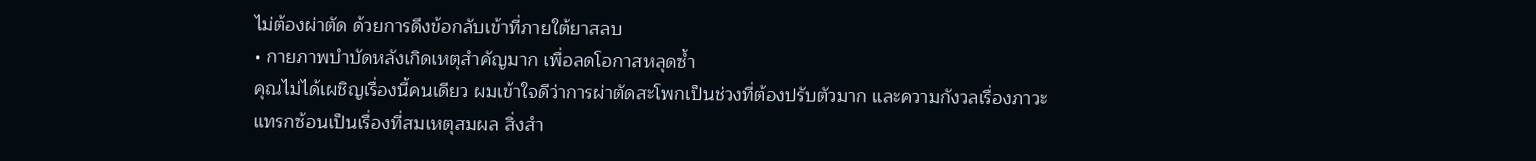ไม่ต้องผ่าตัด ด้วยการดึงข้อกลับเข้าที่ภายใต้ยาสลบ
• กายภาพบำบัดหลังเกิดเหตุสำคัญมาก เพื่อลดโอกาสหลุดซ้ำ
คุณไม่ได้เผชิญเรื่องนี้คนเดียว ผมเข้าใจดีว่าการผ่าตัดสะโพกเป็นช่วงที่ต้องปรับตัวมาก และความกังวลเรื่องภาวะแทรกซ้อนเป็นเรื่องที่สมเหตุสมผล สิ่งสำ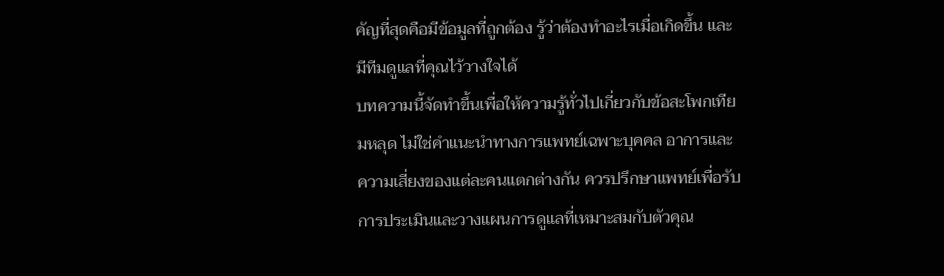คัญที่สุดคือมีข้อมูลที่ถูกต้อง รู้ว่าต้องทำอะไรเมื่อเกิดขึ้น และมีทีมดูแลที่คุณไว้วางใจได้
บทความนี้จัดทำขึ้นเพื่อให้ความรู้ทั่วไปเกี่ยวกับข้อสะโพกเทียมหลุด ไม่ใช่คำแนะนำทางการแพทย์เฉพาะบุคคล อาการและความเสี่ยงของแต่ละคนแตกต่างกัน ควรปรึกษาแพทย์เพื่อรับการประเมินและวางแผนการดูแลที่เหมาะสมกับตัวคุณ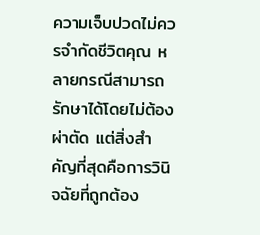ความเจ็บปวดไม่ควรจำกัดชีวิตคุณ หลายกรณีสามารถรักษาได้โดยไม่ต้องผ่าตัด แต่สิ่งสำคัญที่สุดคือการวินิจฉัยที่ถูกต้อง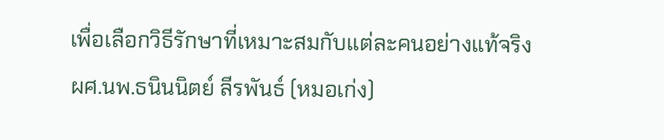เพื่อเลือกวิธีรักษาที่เหมาะสมกับแต่ละคนอย่างแท้จริง
ผศ.นพ.ธนินนิตย์ ลีรพันธ์ (หมอเก่ง)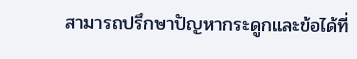สามารถปรึกษาปัญหากระดูกและข้อได้ที่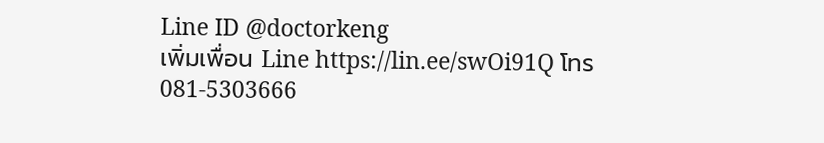Line ID @doctorkeng
เพิ่มเพื่อน Line https://lin.ee/swOi91Q โทร 081-5303666